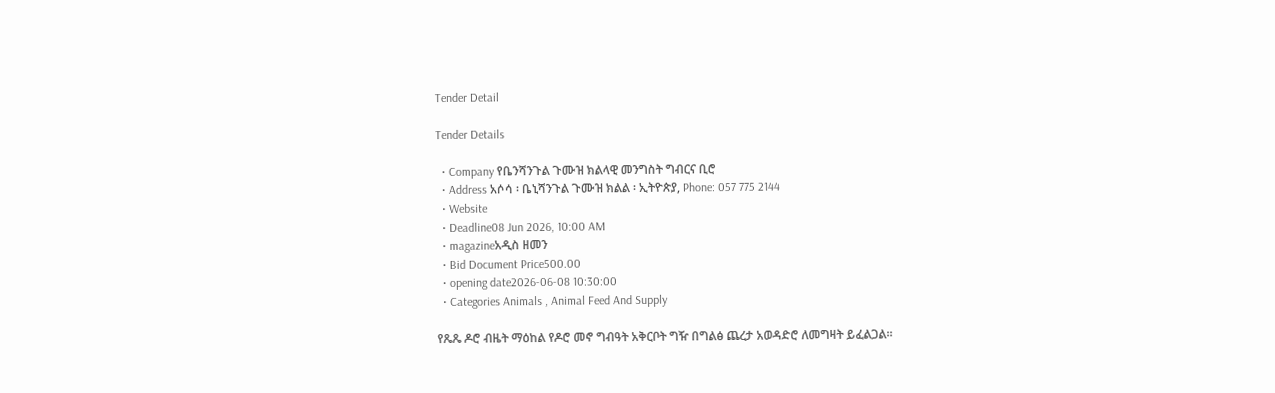Tender Detail

Tender Details

  • Company የቤንሻንጉል ጉሙዝ ክልላዊ መንግስት ግብርና ቢሮ
  • Address አሶሳ ፡ ቤኒሻንጉል ጉሙዝ ክልል ፡ ኢትዮጵያ, Phone: 057 775 2144
  • Website
  • Deadline08 Jun 2026, 10:00 AM
  • magazineአዲስ ዘመን
  • Bid Document Price500.00
  • opening date2026-06-08 10:30:00
  • Categories Animals , Animal Feed And Supply

የጼጼ ዶሮ ብዜት ማዕከል የዶሮ መኖ ግብዓት አቅርቦት ግዥ በግልፅ ጨረታ አወዳድሮ ለመግዛት ይፈልጋል፡፡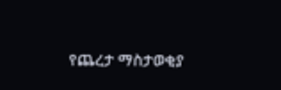የጨረታ ማስታወቂያ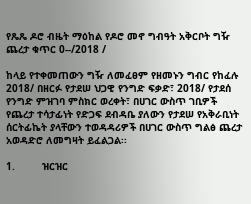የጼጼ ዶሮ ብዜት ማዕከል የዶሮ መኖ ግብዓት አቅርቦት ግዥ ጨረታ ቁጥር 0--/2018 /

ከላይ የተቀመጠውን ግዥ ለመፈፀም የዘመኑን ግብር የከፈሉ 2018/ በዘርፉ የታደሠ ህጋዊ የንግድ ፍቃድ፣ 2018/ የታደሰ የንግድ ምዝገባ ምስክር ወረቀት፣ በሀገር ውስጥ ገቢዎች የጨረታ ተሳታፊነት የድጋፍ ደብዳቤ ያለውን የታደሠ የአቅራቢነት ሰርትፊኬት ያላቸውን ተወዳዳሪዎች በሀገር ውስጥ ግልፅ ጨረታ አወዳድሮ ለመግዛት ይፈልጋል፡፡

1.         ዝርዝር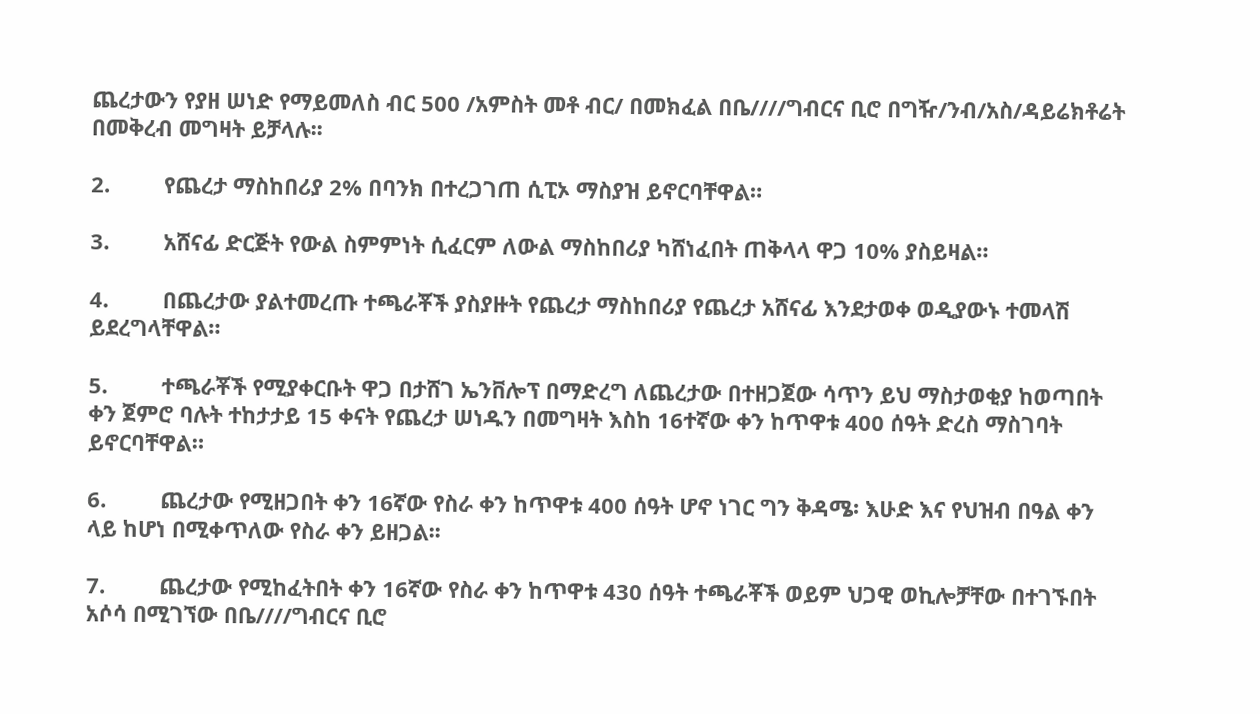ጨረታውን የያዘ ሠነድ የማይመለስ ብር 500 /አምስት መቶ ብር/ በመክፈል በቤ////ግብርና ቢሮ በግዥ/ንብ/አስ/ዳይሬክቶሬት በመቅረብ መግዛት ይቻላሉ፡፡

2.         የጨረታ ማስከበሪያ 2% በባንክ በተረጋገጠ ሲፒኦ ማስያዝ ይኖርባቸዋል።

3.         አሸናፊ ድርጅት የውል ስምምነት ሲፈርም ለውል ማስከበሪያ ካሸነፈበት ጠቅላላ ዋጋ 10% ያስይዛል።

4.         በጨረታው ያልተመረጡ ተጫራቾች ያስያዙት የጨረታ ማስከበሪያ የጨረታ አሸናፊ እንደታወቀ ወዲያውኑ ተመላሽ ይደረግላቸዋል።

5.         ተጫራቾች የሚያቀርቡት ዋጋ በታሸገ ኤንቨሎፕ በማድረግ ለጨረታው በተዘጋጀው ሳጥን ይህ ማስታወቂያ ከወጣበት ቀን ጀምሮ ባሉት ተከታታይ 15 ቀናት የጨረታ ሠነዱን በመግዛት እስከ 16ተኛው ቀን ከጥዋቱ 400 ሰዓት ድረስ ማስገባት ይኖርባቸዋል።

6.         ጨረታው የሚዘጋበት ቀን 16ኛው የስራ ቀን ከጥዋቱ 400 ሰዓት ሆኖ ነገር ግን ቅዳሜ፡ እሁድ እና የህዝብ በዓል ቀን ላይ ከሆነ በሚቀጥለው የስራ ቀን ይዘጋል፡፡

7.         ጨረታው የሚከፈትበት ቀን 16ኛው የስራ ቀን ከጥዋቱ 430 ሰዓት ተጫራቾች ወይም ህጋዊ ወኪሎቻቸው በተገኙበት አሶሳ በሚገኘው በቤ////ግብርና ቢሮ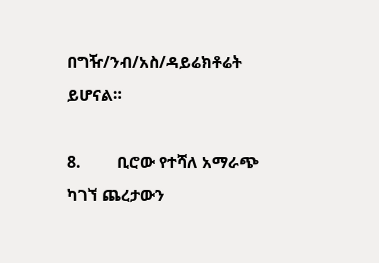በግዥ/ንብ/አስ/ዳይሬክቶሬት ይሆናል።

8.         ቢሮው የተሻለ አማራጭ ካገኘ ጨረታውን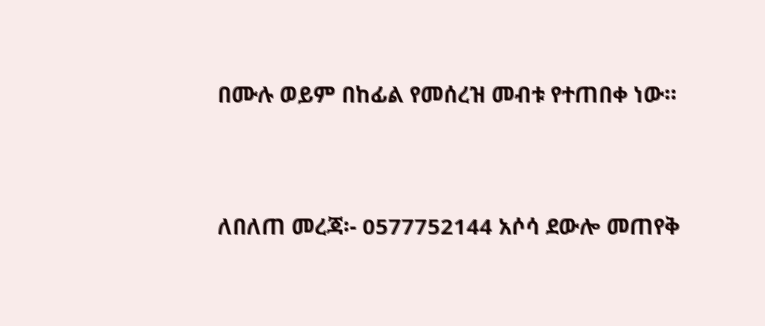በሙሉ ወይም በከፊል የመሰረዝ መብቱ የተጠበቀ ነው።



ለበለጠ መረጃ፡- 0577752144 አሶሳ ደውሎ መጠየቅ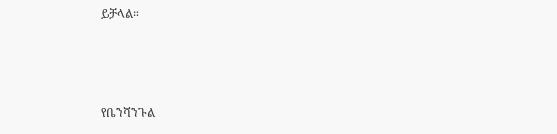ይቻላል።



የቤንሻንጉል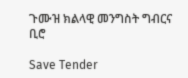ጉሙዝ ክልላዊ መንግስት ግብርና ቢሮ

Save Tender